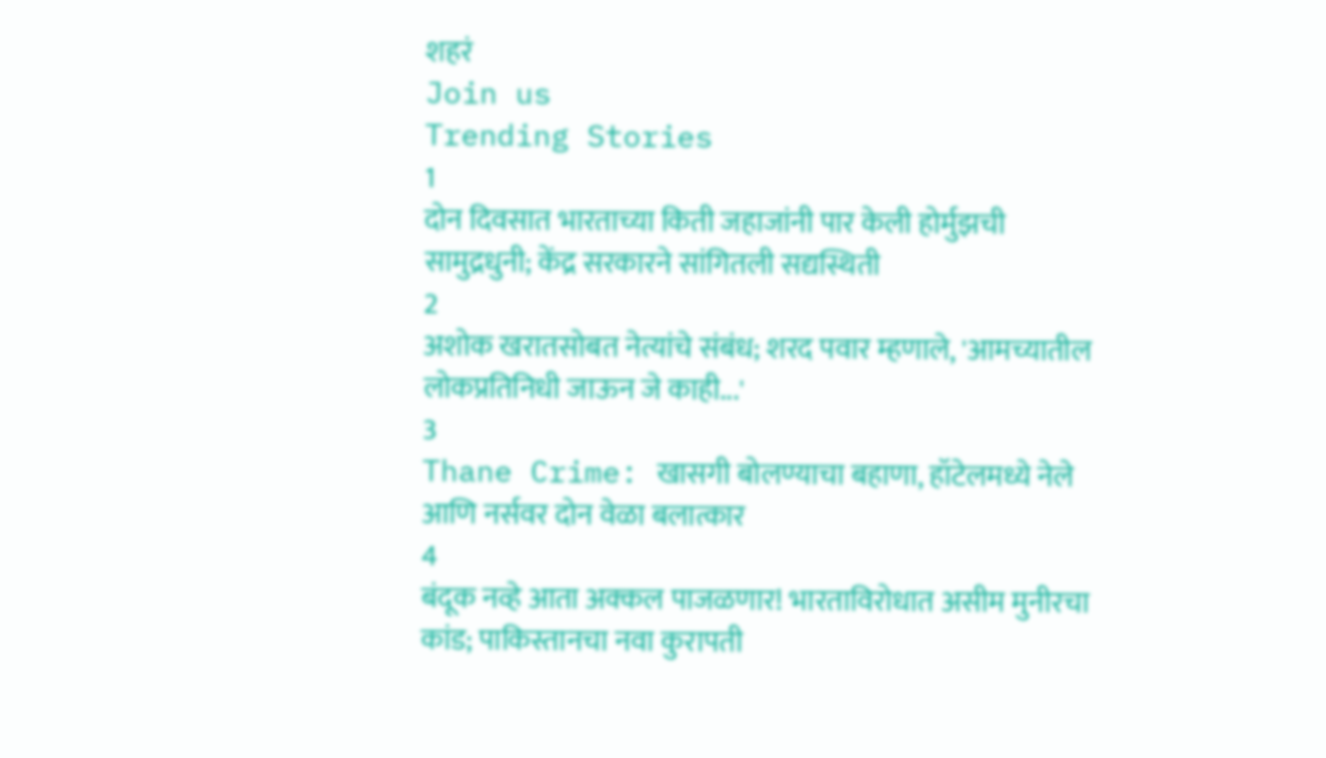शहरं
Join us
Trending Stories
1
दोन दिवसात भारताच्या किती जहाजांनी पार केली होर्मुझची सामुद्रधुनी; केंद्र सरकारने सांगितली सद्यस्थिती
2
अशोक खरातसोबत नेत्यांचे संबंध; शरद पवार म्हणाले, 'आमच्यातील लोकप्रतिनिधी जाऊन जे काही...'
3
Thane Crime: खासगी बोलण्याचा बहाणा, हॉटेलमध्ये नेले आणि नर्सवर दोन वेळा बलात्कार
4
बंदूक नव्हे आता अक्कल पाजळणार! भारताविरोधात असीम मुनीरचा कांड; पाकिस्तानचा नवा कुरापती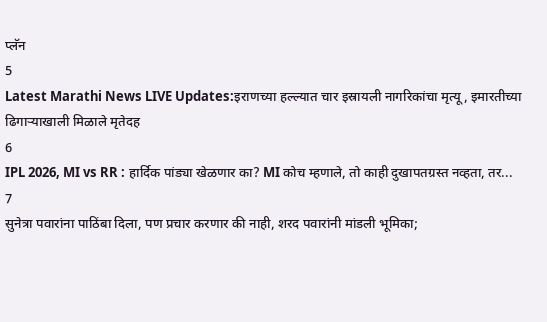प्लॅन
5
Latest Marathi News LIVE Updates:इराणच्या हल्ल्यात चार इस्रायली नागरिकांचा मृत्यू, इमारतीच्या ढिगाऱ्याखाली मिळाले मृतेदह
6
IPL 2026, MI vs RR : हार्दिक पांड्या खेळणार का? MI कोच म्हणाले, तो काही दुखापतग्रस्त नव्हता, तर...
7
सुनेत्रा पवारांना पाठिंबा दिला, पण प्रचार करणार की नाही, शरद पवारांनी मांडली भूमिका;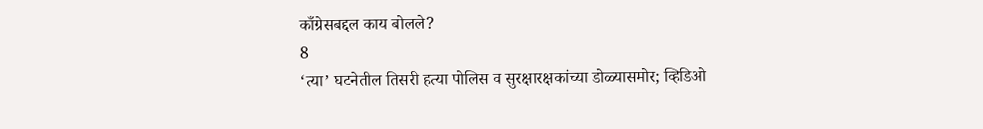काँग्रेसबद्दल काय बोलले?
8
‘त्या’ घटनेतील तिसरी हत्या पोलिस व सुरक्षारक्षकांच्या डोळ्यासमोर; व्हिडिओ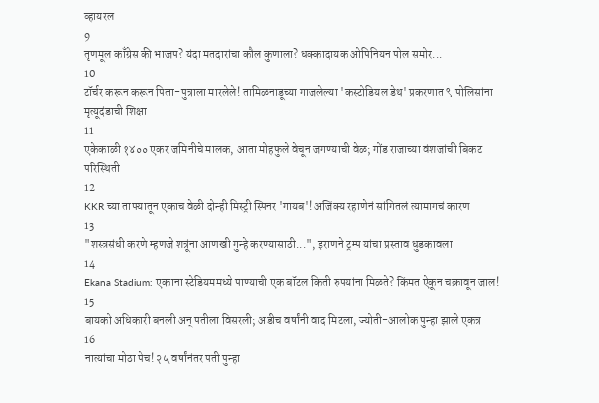व्हायरल
9
तृणमूल काँग्रेस की भाजप? यंदा मतदारांचा कौल कुणाला? धक्कादायक ओपिनियन पोल समोर...
10
टॉर्चर करून करून पिता-पुत्राला मारलेले! तामिळनाडूच्या गाजलेल्या 'कस्टोडियल डेथ' प्रकरणात ९ पोलिसांना मृत्यूदंडाची शिक्षा
11
एकेकाळी १४०० एकर जमिनीचे मालक, आता मोहफुले वेचून जगण्याची वेळ; गोंड राजाच्या वंशजांची बिकट परिस्थिती
12
KKR च्या ताफ्यातून एकाच वेळी दोन्ही मिस्ट्री स्पिनर 'गायब'! अजिंक्य रहाणेनं सांगितलं त्यामागचं कारण
13
"शस्त्रसंधी करणे म्हणजे शत्रूंना आणखी गुन्हे करण्यासाठी...", इराणने ट्रम्प यांचा प्रस्ताव धुडकावला
14
Ekana Stadium: एकाना स्टेडियममध्ये पाण्याची एक बॉटल किती रुपयांना मिळते? किंमत ऐकून चक्रावून जाल!
15
बायको अधिकारी बनली अन् पतीला विसरली; अडीच वर्षांनी वाद मिटला, ज्योती-आलोक पुन्हा झाले एकत्र
16
नात्यांचा मोठा पेच! २५ वर्षांनंतर पती पुन्हा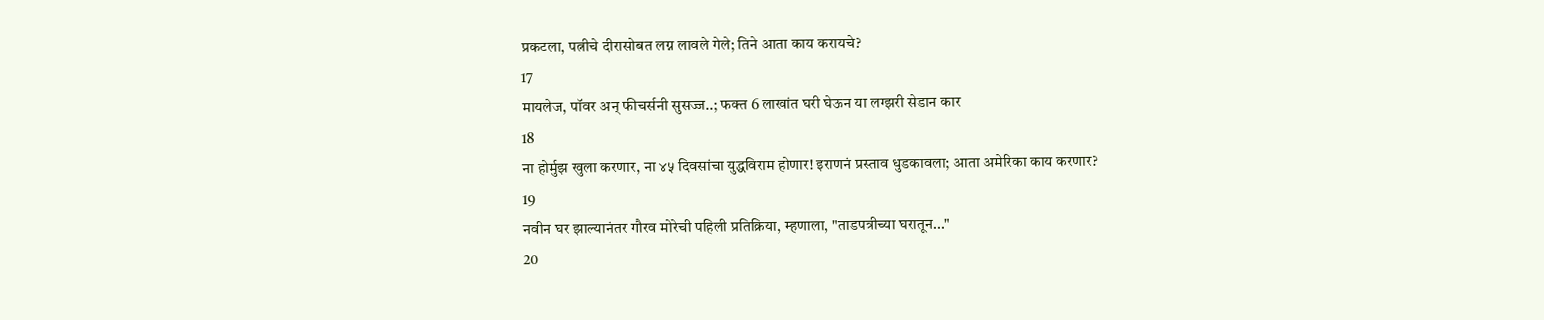प्रकटला, पत्नीचे दीरासोबत लग्न लावले गेले; तिने आता काय करायचे?
17
मायलेज, पॉवर अन् फीचर्सनी सुसज्ज..; फक्त 6 लाखांत घरी घेऊन या लग्झरी सेडान कार
18
ना होर्मुझ खुला करणार, ना ४५ दिवसांचा युद्धविराम होणार! इराणनं प्रस्ताव धुडकावला; आता अमेरिका काय करणार?
19
नवीन घर झाल्यानंतर गौरव मोरेची पहिली प्रतिक्रिया, म्हणाला, "ताडपत्रीच्या घरातून..."
20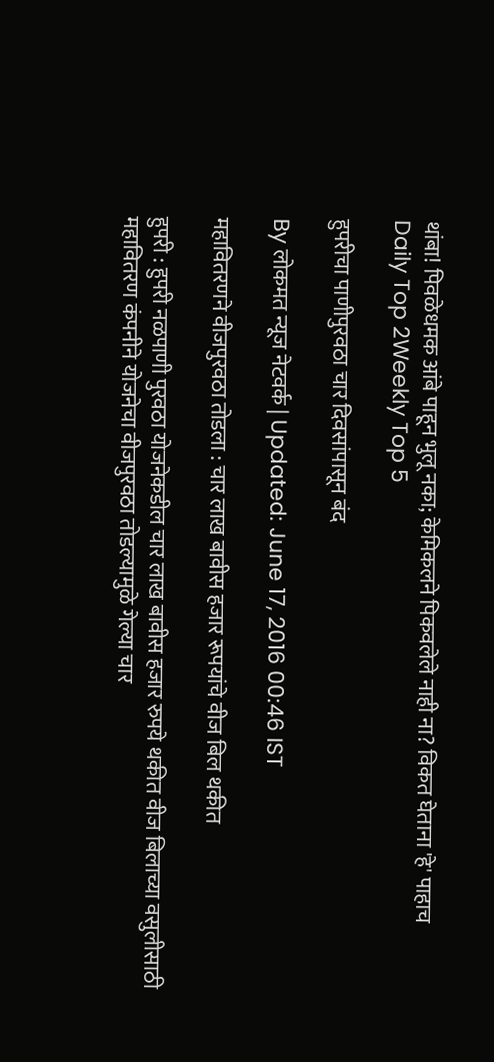थांबा! पिवळेधमक आंबे पाहून भुलू नका; केमिकलने पिकवलेले नाही ना? विकत घेताना 'हे' पाहाच
Daily Top 2Weekly Top 5

हुपरीचा पाणीपुरवठा चार दिवसांपासून बंद

By लोकमत न्यूज नेटवर्क | Updated: June 17, 2016 00:46 IST

महावितरणने वीजपुरवठा तोडला : चार लाख बावीस हजार रूपयांचे वीज बिल थकीत

हुपरी : हुपरी नळपाणी पुरवठा योजनेकडील चार लाख बावीस हजार रुपये थकीत वीज बिलाच्या वसुलीसाठी महावितरण कंपनीने योजनेचा वीजपुरवठा तोडल्यामुळे गेल्या चार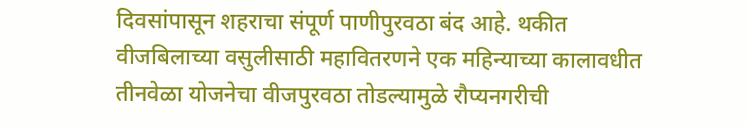दिवसांपासून शहराचा संपूर्ण पाणीपुरवठा बंद आहे. थकीत वीजबिलाच्या वसुलीसाठी महावितरणने एक महिन्याच्या कालावधीत तीनवेळा योजनेचा वीजपुरवठा तोडल्यामुळे रौप्यनगरीची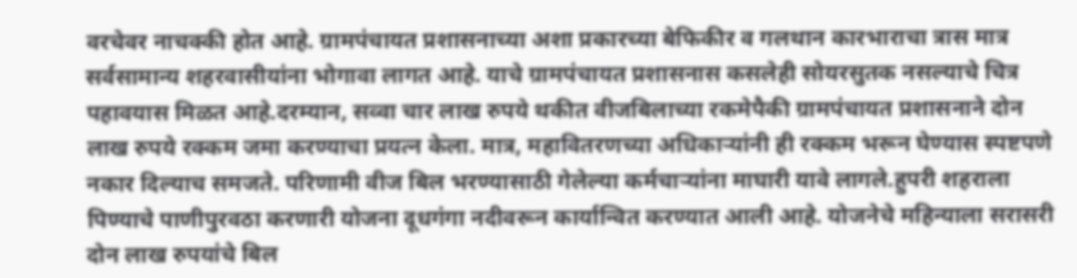वरचेवर नाचक्की होत आहे. ग्रामपंचायत प्रशासनाच्या अशा प्रकारच्या बेफिकीर व गलथान कारभाराचा त्रास मात्र सर्वसामान्य शहरवासीयांना भोगावा लागत आहे. याचे ग्रामपंचायत प्रशासनास कसलेही सोयरसुतक नसल्याचे चित्र पहावयास मिळत आहे.दरम्यान, सव्वा चार लाख रुपये थकीत वीजबिलाच्या रकमेपैकी ग्रामपंचायत प्रशासनाने दोन लाख रुपये रक्कम जमा करण्याचा प्रयत्न केला. मात्र, महावितरणच्या अधिकाऱ्यांनी ही रक्कम भरून घेण्यास स्पष्टपणे नकार दिल्याच समजते. परिणामी वीज बिल भरण्यासाठी गेलेल्या कर्मचाऱ्यांना माघारी यावे लागले.हुपरी शहराला पिण्याचे पाणीपुरवठा करणारी योजना दूधगंगा नदीवरून कार्यान्वित करण्यात आली आहे. योजनेचे महिन्याला सरासरी दोन लाख रुपयांचे बिल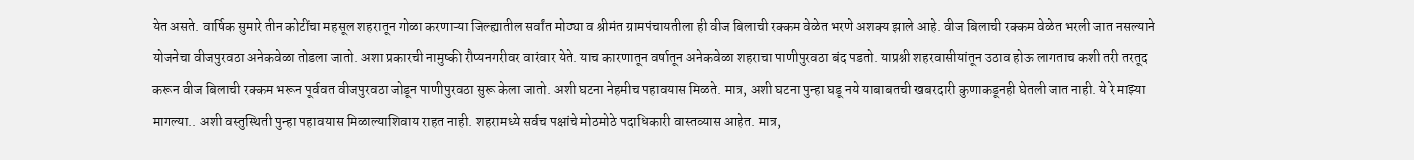येत असते. वार्षिक सुमारे तीन कोटींचा महसूल शहरातून गोळा करणाऱ्या जिल्ह्यातील सर्वांत मोठ्या व श्रीमंत ग्रामपंचायतीला ही वीज बिलाची रक्कम वेळेत भरणे अशक्य झाले आहे. वीज बिलाची रक्कम वेळेत भरली जात नसल्याने योजनेचा वीजपुरवठा अनेकवेळा तोडला जातो. अशा प्रकारची नामुष्की रौप्यनगरीवर वारंवार येते. याच कारणातून वर्षातून अनेकवेळा शहराचा पाणीपुरवठा बंद पडतो. याप्रश्नी शहरवासीयांतून उठाव होऊ लागताच कशी तरी तरतूद करून वीज बिलाची रक्कम भरून पूर्ववत वीजपुरवठा जोडून पाणीपुरवठा सुरू केला जातो. अशी घटना नेहमीच पहावयास मिळते. मात्र, अशी घटना पुन्हा घडू नये याबाबतची खबरदारी कुणाकडूनही घेतली जात नाही. ये रे माझ्या मागल्या.. अशी वस्तुस्थिती पुन्हा पहावयास मिळाल्याशिवाय राहत नाही. शहरामध्ये सर्वच पक्षांचे मोठमोठे पदाधिकारी वास्तव्यास आहेत. मात्र,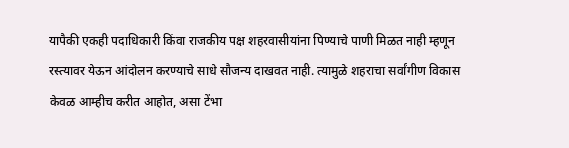यापैकी एकही पदाधिकारी किंवा राजकीय पक्ष शहरवासीयांना पिण्याचे पाणी मिळत नाही म्हणून रस्त्यावर येऊन आंदोलन करण्याचे साधे सौजन्य दाखवत नाही. त्यामुळे शहराचा सर्वांगीण विकास केवळ आम्हीच करीत आहोत, असा टेंभा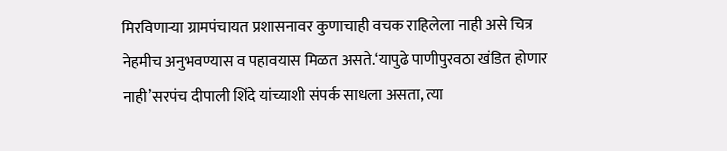मिरविणाऱ्या ग्रामपंचायत प्रशासनावर कुणाचाही वचक राहिलेला नाही असे चित्र नेहमीच अनुभवण्यास व पहावयास मिळत असते.‘यापुढे पाणीपुरवठा खंडित होणार नाही’सरपंच दीपाली शिंदे यांच्याशी संपर्क साधला असता, त्या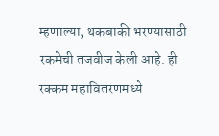म्हणाल्या, थकबाकी भरण्यासाठी रकमेची तजवीज केली आहे. ही रक्कम महावितरणमध्ये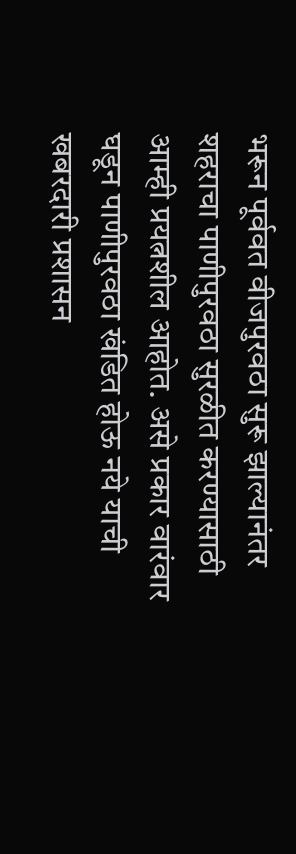भरून पूर्ववत वीजपुरवठा सुरू झाल्यानंतर शहराचा पाणीपुरवठा सुरळीत करण्यासाठी आम्ही प्रयत्नशील आहोत. असे प्रकार वारंवार घडून पाणीपुरवठा खंडित होऊ नये याची खबरदारी प्रशासन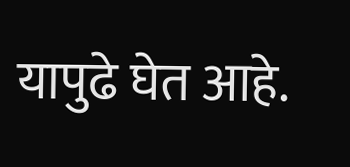यापुढे घेत आहे.